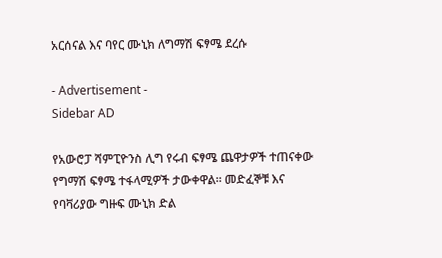አርሰናል እና ባየር ሙኒክ ለግማሽ ፍፃሜ ደረሱ

- Advertisement -
Sidebar AD

የአውሮፓ ሻምፒዮንስ ሊግ የሩብ ፍፃሜ ጨዋታዎች ተጠናቀው የግማሽ ፍፃሜ ተፋላሚዎች ታውቀዋል። መድፈኞቹ እና የባቫሪያው ግዙፍ ሙኒክ ድል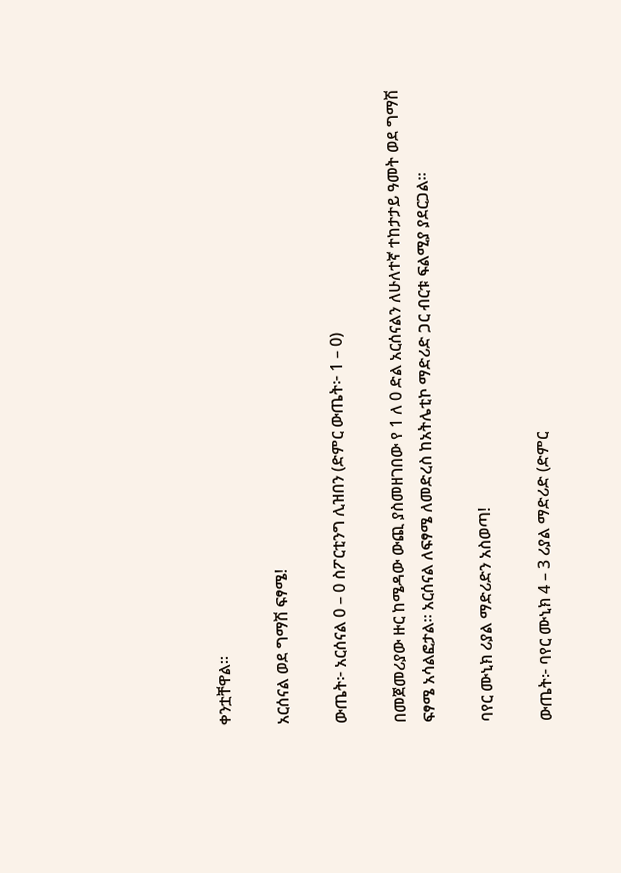ቀንቷቸዋል።

አርሰናል ወደ ግማሽ ፍፃሜ!

ውጤት፦ አርሰናል 0 – 0 ስፖርቲንግ ሊዝበን (ድምር ውጤት፦ 1 – 0)

በመጀመሪያው ዙር ከሜዳው ውጪ ያስመዘገበው የ 1 ለ 0 ድል አርሰናልን ለሁለተኛ ተከታታይ ዓመት ወደ ግማሽ ፍፃሜ አሳልፎታል። አርሰናል ለፍፃሜ ለመድረስ ከአትሌቲኮ ማድሪድ ጋር ብርቱ ፍልሚያ ያደርጋል።

ባየር ሙኒክ ሪያል ማድሪድን አስወጣ!

ውጤት፦ ባየር ሙኒክ 4 – 3 ሪያል ማድሪድ (ድምር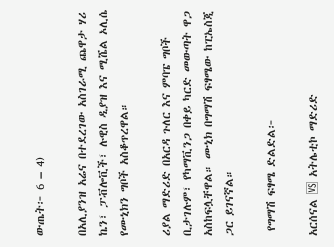ውጤት፦ 6 – 4)

በአሊያንዝ አሬና በተደረገው አስገራሚ ጨዋታ ሃሪ ኬን፣ ፓቭሎቪች፣ ሉዊስ ዲያዝ እና ሚሼል ኦሊሴ የሙኒክን ግቦች አስቆጥረዋል።

ሪያል ማድሪድ በአርዳ ጉለር እና ምባፔ ግቦች ቢታገሉም፣ የካማቪንጋ በቀይ ካርድ መውጣት ዋጋ አስከፍሏቸዋል። ሙኒክ በግማሽ ፍፃሜው ከፒኤስጂ ጋር ይገናኛል።

 የግማሽ ፍፃሜ ድልድል፦

አርሰናል 🆚 አትሌቲኮ ማድሪድ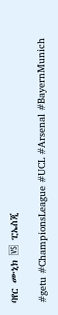ባየር ሙኒክ 🆚 ፒኤስጂ

#getu #ChampionsLeague #UCL #Arsenal #BayernMunich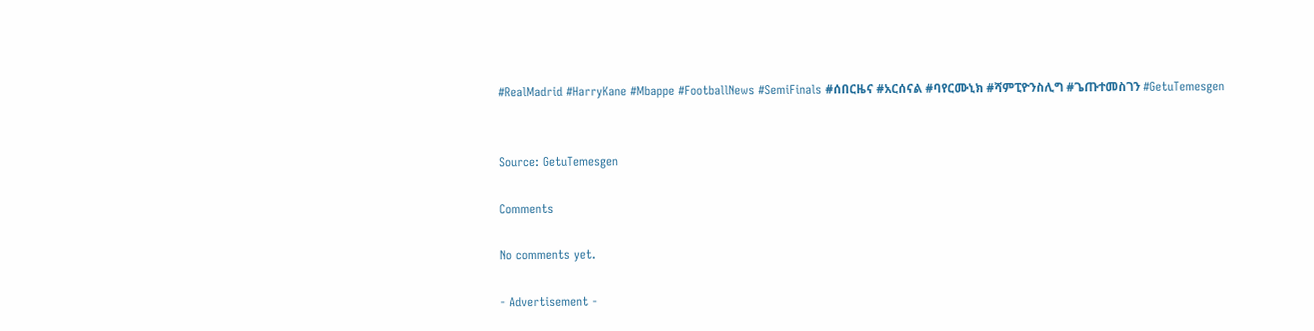#RealMadrid #HarryKane #Mbappe #FootballNews #SemiFinals #ሰበርዜና #አርሰናል #ባየርሙኒክ #ሻምፒዮንስሊግ #ጌጡተመስገን #GetuTemesgen


Source: GetuTemesgen

Comments

No comments yet.

- Advertisement -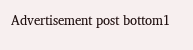Advertisement post bottom1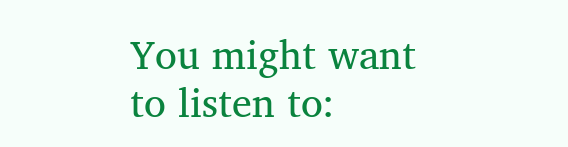You might want to listen to: